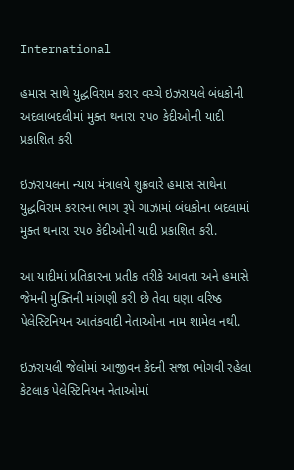International

હમાસ સાથે યુદ્ધવિરામ કરાર વચ્ચે ઇઝરાયલે બંધકોની અદલાબદલીમાં મુક્ત થનારા ૨૫૦ કેદીઓની યાદી પ્રકાશિત કરી

ઇઝરાયલના ન્યાય મંત્રાલયે શુક્રવારે હમાસ સાથેના યુદ્ધવિરામ કરારના ભાગ રૂપે ગાઝામાં બંધકોના બદલામાં મુક્ત થનારા ૨૫૦ કેદીઓની યાદી પ્રકાશિત કરી.

આ યાદીમાં પ્રતિકારના પ્રતીક તરીકે આવતા અને હમાસે જેમની મુક્તિની માંગણી કરી છે તેવા ઘણા વરિષ્ઠ પેલેસ્ટિનિયન આતંકવાદી નેતાઓના નામ શામેલ નથી.

ઇઝરાયલી જેલોમાં આજીવન કેદની સજા ભોગવી રહેલા કેટલાક પેલેસ્ટિનિયન નેતાઓમાં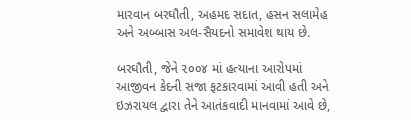મારવાન બરઘૌતી, અહમદ સદાત, હસન સલામેહ અને અબ્બાસ અલ-સૈયદનો સમાવેશ થાય છે.

બરઘૌતી, જેને ૨૦૦૪ માં હત્યાના આરોપમાં આજીવન કેદની સજા ફટકારવામાં આવી હતી અને ઇઝરાયલ દ્વારા તેને આતંકવાદી માનવામાં આવે છે,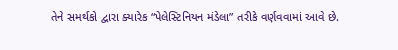તેને સમર્થકો દ્વારા ક્યારેક “પેલેસ્ટિનિયન મંડેલા” તરીકે વર્ણવવામાં આવે છે.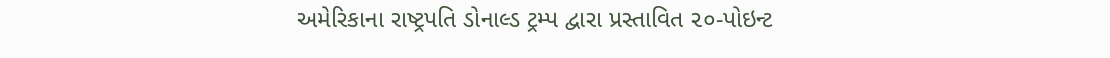અમેરિકાના રાષ્ટ્રપતિ ડોનાલ્ડ ટ્રમ્પ દ્વારા પ્રસ્તાવિત ૨૦-પોઇન્ટ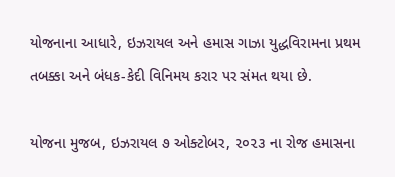યોજનાના આધારે, ઇઝરાયલ અને હમાસ ગાઝા યુદ્ધવિરામના પ્રથમ તબક્કા અને બંધક-કેદી વિનિમય કરાર પર સંમત થયા છે.

યોજના મુજબ, ઇઝરાયલ ૭ ઓક્ટોબર, ૨૦૨૩ ના રોજ હમાસના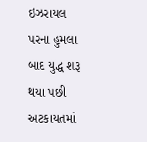ઇઝરાયલ પરના હુમલા બાદ યુદ્ધ શરૂ થયા પછી અટકાયતમાં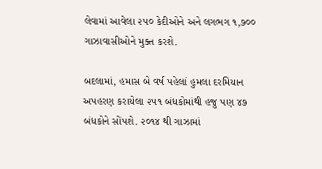લેવામાં આવેલા ૨૫૦ કેદીઓને અને લગભગ ૧,૭૦૦ ગાઝાવાસીઓને મુક્ત કરશે.

બદલામાં, હમાસ બે વર્ષ પહેલાં હુમલા દરમિયાન અપહરણ કરાયેલા ૨૫૧ બંધકોમાંથી હજુ પણ ૪૭ બંધકોને સોંપશે. ૨૦૧૪ થી ગાઝામાં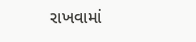રાખવામાં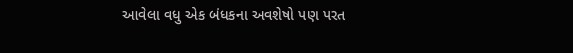આવેલા વધુ એક બંધકના અવશેષો પણ પરત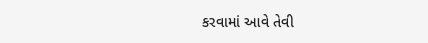કરવામાં આવે તેવી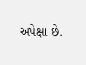અપેક્ષા છે.